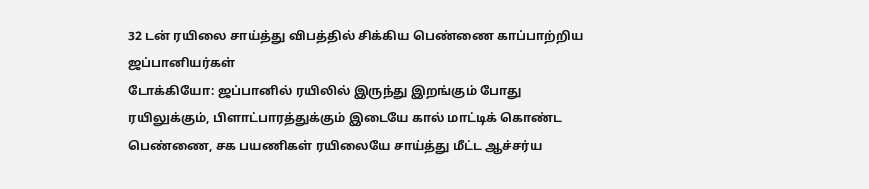32 டன் ரயிலை சாய்த்து விபத்தில் சிக்கிய பெண்ணை காப்பாற்றிய ஜப்பானியர்கள்
டோக்கியோ: ஜப்பானில் ரயிலில் இருந்து இறங்கும் போது ரயிலுக்கும், பிளாட்பாரத்துக்கும் இடையே கால் மாட்டிக் கொண்ட பெண்ணை, சக பயணிகள் ரயிலையே சாய்த்து மீட்ட ஆச்சர்ய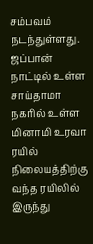சம்பவம் நடந்துள்ளது.
ஜப்பான் நாட்டில் உள்ள சாய்தாமா நகரில் உள்ள மினாமி உரவா ரயில் நிலையத்திற்கு வந்த ரயிலில் இருந்து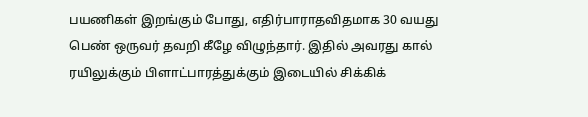பயணிகள் இறங்கும் போது, எதிர்பாராதவிதமாக 30 வயது பெண் ஒருவர் தவறி கீழே விழுந்தார். இதில் அவரது கால் ரயிலுக்கும் பிளாட்பாரத்துக்கும் இடையில் சிக்கிக்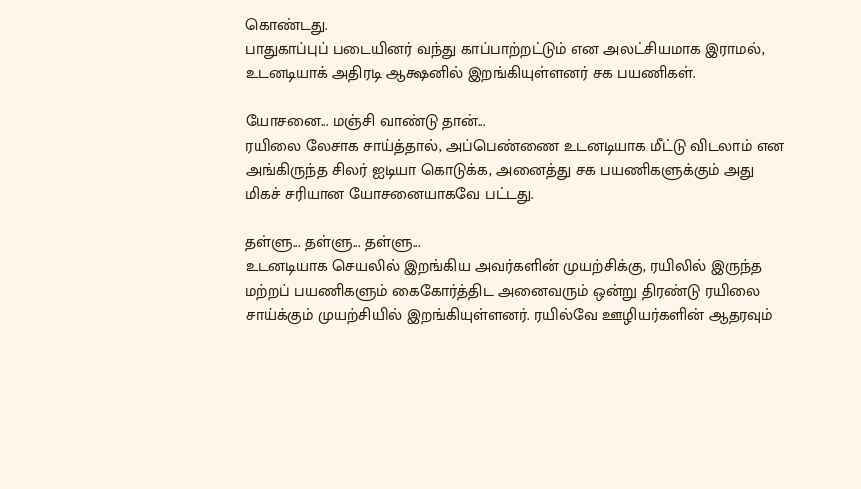கொண்டது.
பாதுகாப்புப் படையினர் வந்து காப்பாற்றட்டும் என அலட்சியமாக இராமல், உடனடியாக் அதிரடி ஆக்ஷனில் இறங்கியுள்ளனர் சக பயணிகள்.

யோசனை... மஞ்சி வாண்டு தான்...
ரயிலை லேசாக சாய்த்தால், அப்பெண்ணை உடனடியாக மீட்டு விடலாம் என அங்கிருந்த சிலர் ஐடியா கொடுக்க, அனைத்து சக பயணிகளுக்கும் அது மிகச் சரியான யோசனையாகவே பட்டது.

தள்ளு... தள்ளு... தள்ளு...
உடனடியாக செயலில் இறங்கிய அவர்களின் முயற்சிக்கு, ரயிலில் இருந்த மற்றப் பயணிகளும் கைகோர்த்திட அனைவரும் ஒன்று திரண்டு ரயிலை சாய்க்கும் முயற்சியில் இறங்கியுள்ளனர். ரயில்வே ஊழியர்களின் ஆதரவும்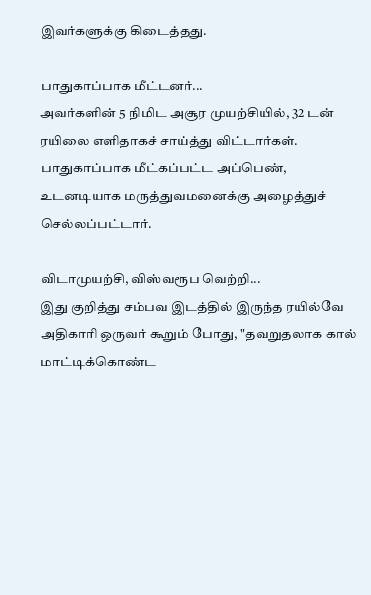இவர்களுக்கு கிடைத்தது.

பாதுகாப்பாக மீட்டனர்...
அவர்களின் 5 நிமிட அசூர முயற்சியில், 32 டன் ரயிலை எளிதாகச் சாய்த்து விட்டார்கள். பாதுகாப்பாக மீட்கப்பட்ட அப்பெண், உடனடியாக மருத்துவமனைக்கு அழைத்துச் செல்லப்பட்டார்.

விடாமுயற்சி, விஸ்வரூப வெற்றி...
இது குறித்து சம்பவ இடத்தில் இருந்த ரயில்வே அதிகாரி ஒருவர் கூறும் போது, "தவறுதலாக கால் மாட்டிக்கொண்ட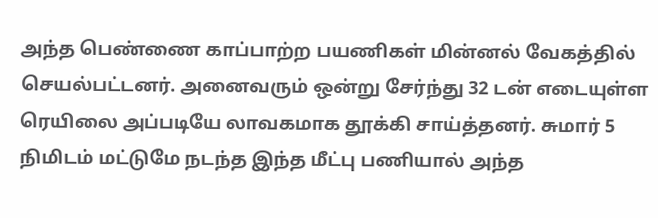அந்த பெண்ணை காப்பாற்ற பயணிகள் மின்னல் வேகத்தில் செயல்பட்டனர். அனைவரும் ஒன்று சேர்ந்து 32 டன் எடையுள்ள ரெயிலை அப்படியே லாவகமாக தூக்கி சாய்த்தனர். சுமார் 5 நிமிடம் மட்டுமே நடந்த இந்த மீட்பு பணியால் அந்த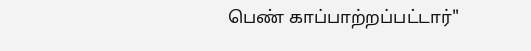பெண் காப்பாற்றப்பட்டார்"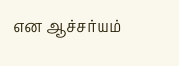என ஆச்சர்யம்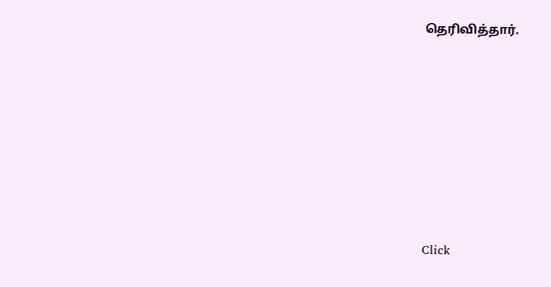தெரிவித்தார்.












Click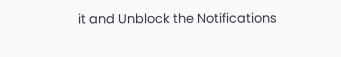it and Unblock the Notifications